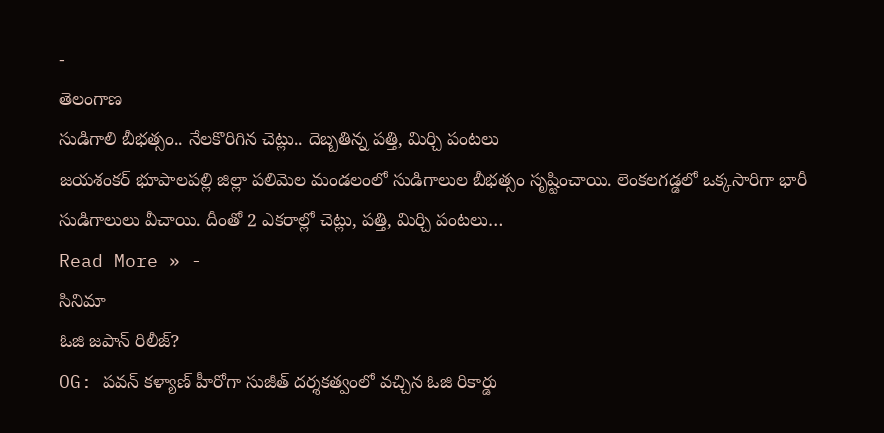-
తెలంగాణ
సుడిగాలి బీభత్సం.. నేలకొరిగిన చెట్లు.. దెబ్బతిన్న పత్తి, మిర్చి పంటలు
జయశంకర్ భూపాలపల్లి జిల్లా పలిమెల మండలంలో సుడిగాలుల బీభత్సం సృష్టించాయి. లెంకలగడ్డలో ఒక్కసారిగా భారీ సుడిగాలులు వీచాయి. దీంతో 2 ఎకరాల్లో చెట్లు, పత్తి, మిర్చి పంటలు…
Read More » -
సినిమా
ఓజి జపాన్ రిలీజ్?
OG: పవన్ కళ్యాణ్ హీరోగా సుజీత్ దర్శకత్వంలో వచ్చిన ఓజి రికార్డు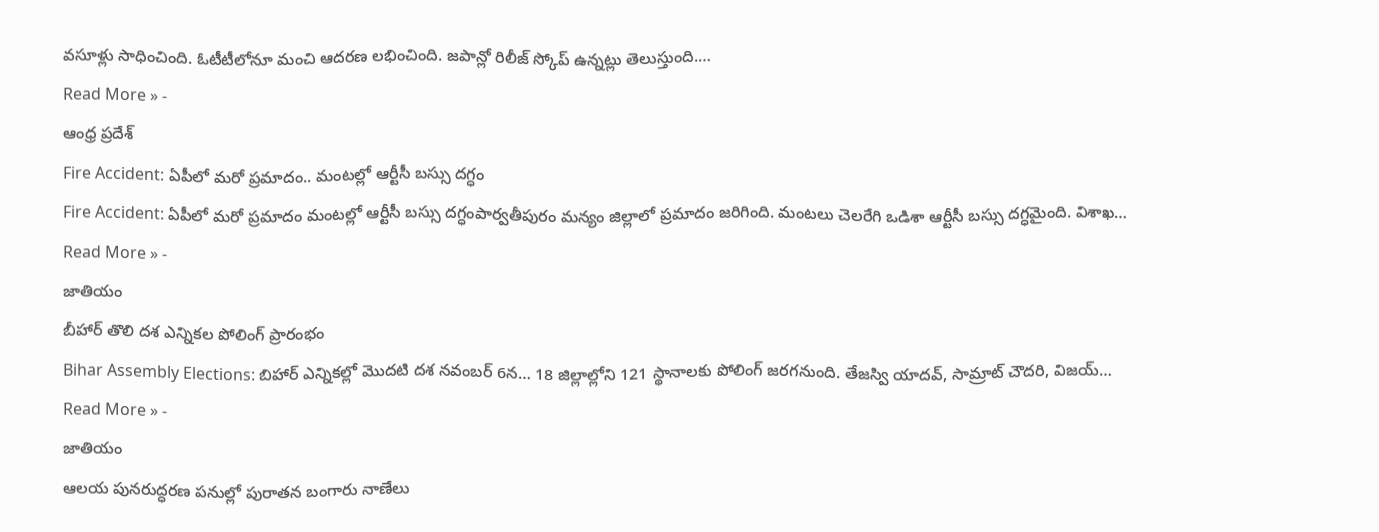వసూళ్లు సాధించింది. ఓటీటీలోనూ మంచి ఆదరణ లభించింది. జపాన్లో రిలీజ్ స్కోప్ ఉన్నట్లు తెలుస్తుంది.…
Read More » -
ఆంధ్ర ప్రదేశ్
Fire Accident: ఏపీలో మరో ప్రమాదం.. మంటల్లో ఆర్టీసీ బస్సు దగ్ధం
Fire Accident: ఏపీలో మరో ప్రమాదం మంటల్లో ఆర్టీసీ బస్సు దగ్ధంపార్వతీపురం మన్యం జిల్లాలో ప్రమాదం జరిగింది. మంటలు చెలరేగి ఒడిశా ఆర్టీసీ బస్సు దగ్ధమైంది. విశాఖ…
Read More » -
జాతియం
బీహార్ తొలి దశ ఎన్నికల పోలింగ్ ప్రారంభం
Bihar Assembly Elections: బిహార్ ఎన్నికల్లో మొదటి దశ నవంబర్ 6న… 18 జిల్లాల్లోని 121 స్థానాలకు పోలింగ్ జరగనుంది. తేజస్వి యాదవ్, సామ్రాట్ చౌదరి, విజయ్…
Read More » -
జాతియం
ఆలయ పునరుద్ధరణ పనుల్లో పురాతన బంగారు నాణేలు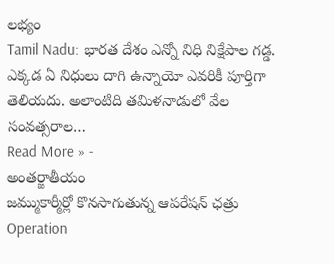లభ్యం
Tamil Nadu: భారత దేశం ఎన్నో నిధి నిక్షేపాల గడ్డ. ఎక్కడ ఏ నిధులు దాగి ఉన్నాయో ఎవరికీ పూర్తిగా తెలియదు. అలాంటిది తమిళనాడులో వేల సంవత్సరాల…
Read More » -
అంతర్జాతీయం
జమ్ముకార్మీర్లో కొనసాగుతున్న ఆపరేషన్ ఛత్రు
Operation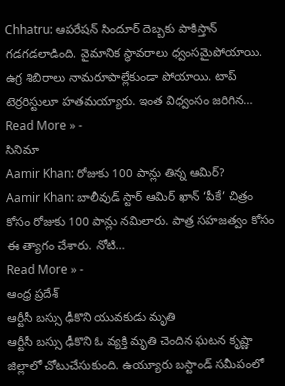Chhatru: ఆపరేషన్ సిందూర్ దెబ్బకు పాకిస్తాన్ గడగడలాడింది. వైమానిక స్థావరాలు ధ్వంసమైపోయాయి. ఉగ్ర శిబిరాలు నామరూపాల్లేకుండా పోయాయి. టాప్ టెర్రరిస్టులూ హతమయ్యారు. ఇంత విధ్వంసం జరిగిన…
Read More » -
సినిమా
Aamir Khan: రోజుకు 100 పాన్లు తిన్న ఆమిర్?
Aamir Khan: బాలీవుడ్ స్టార్ ఆమిర్ ఖాన్ ‘పీకే’ చిత్రం కోసం రోజుకు 100 పాన్లు నమిలారు. పాత్ర సహజత్వం కోసం ఈ త్యాగం చేశారు. నోటి…
Read More » -
ఆంధ్ర ప్రదేశ్
ఆర్టీసీ బస్సు ఢీకొని యువకుడు మృతి
ఆర్టీసీ బస్సు ఢీకొని ఓ వ్యక్తి మృతి చెందిన ఘటన కృష్ణా జిల్లాలో చోటుచేసుకుంది. ఉయ్యూరు బస్టాండ్ సమీపంలో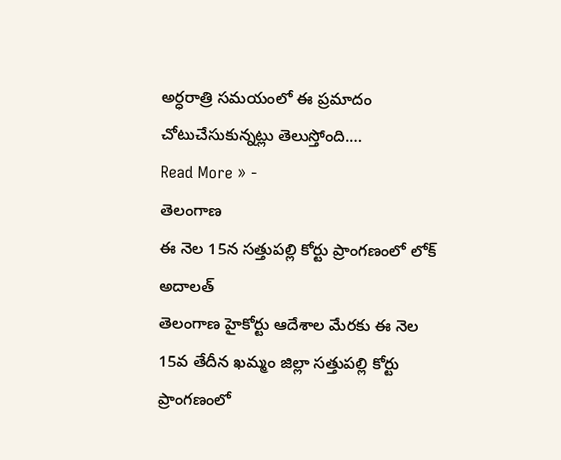అర్ధరాత్రి సమయంలో ఈ ప్రమాదం చోటుచేసుకున్నట్లు తెలుస్తోంది.…
Read More » -
తెలంగాణ
ఈ నెల 15న సత్తుపల్లి కోర్టు ప్రాంగణంలో లోక్ అదాలత్
తెలంగాణ హైకోర్టు ఆదేశాల మేరకు ఈ నెల 15వ తేదీన ఖమ్మం జిల్లా సత్తుపల్లి కోర్టు ప్రాంగణంలో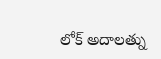లోక్ అదాలత్ను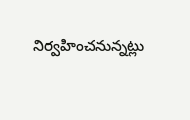నిర్వహించనున్నట్లు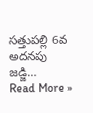సత్తుపల్లి 6వ అదనపు జడ్జి…
Read More »